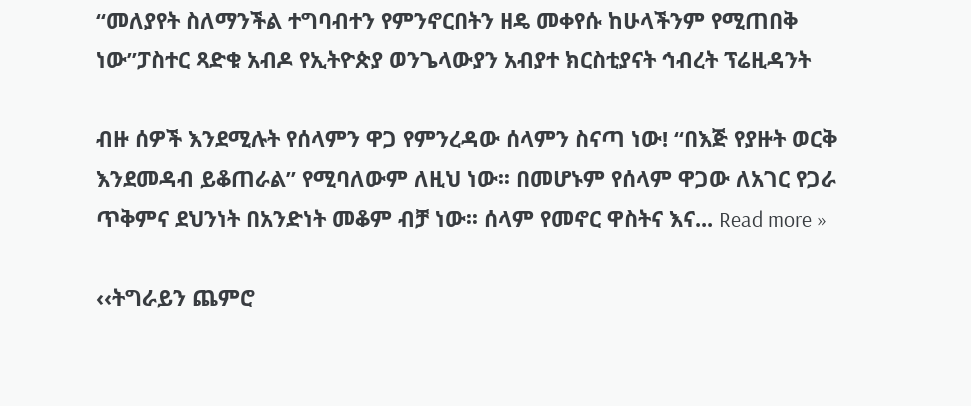“መለያየት ስለማንችል ተግባብተን የምንኖርበትን ዘዴ መቀየሱ ከሁላችንም የሚጠበቅ ነው”ፓስተር ጻድቁ አብዶ የኢትዮጵያ ወንጌላውያን አብያተ ክርስቲያናት ኅብረት ፕሬዚዳንት

ብዙ ሰዎች እንደሚሉት የሰላምን ዋጋ የምንረዳው ሰላምን ስናጣ ነው! “በእጅ የያዙት ወርቅ እንደመዳብ ይቆጠራል” የሚባለውም ለዚህ ነው፡፡ በመሆኑም የሰላም ዋጋው ለአገር የጋራ ጥቅምና ደህንነት በአንድነት መቆም ብቻ ነው፡፡ ሰላም የመኖር ዋስትና እና... Read more »

‹‹ትግራይን ጨምሮ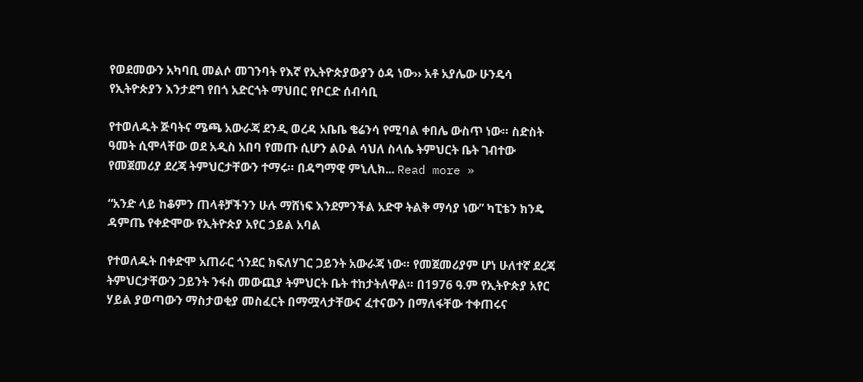የወደመውን አካባቢ መልሶ መገንባት የእኛ የኢትዮጵያውያን ዕዳ ነው›› አቶ አያሌው ሁንዴሳ የኢትዮጵያን እንታደግ የበጎ አድርጎት ማህበር የቦርድ ሰብሳቢ

የተወለዱት ጅባትና ሜጫ አውራጃ ደንዲ ወረዳ አቤቤ ቄሬንሳ የሚባል ቀበሌ ውስጥ ነው። ስድስት ዓመት ሲሞላቸው ወደ አዲስ አበባ የመጡ ሲሆን ልዑል ሳህለ ስላሴ ትምህርት ቤት ገብተው የመጀመሪያ ደረጃ ትምህርታቸውን ተማሩ። በዳግማዊ ምኒሊክ... Read more »

“አንድ ላይ ከቆምን ጠላቶቻችንን ሁሉ ማሸነፍ እንደምንችል አድዋ ትልቅ ማሳያ ነው” ካፒቴን ክንዴ ዳምጤ የቀድሞው የኢትዮጵያ አየር ኃይል አባል

የተወለዱት በቀድሞ አጠራር ጎንደር ክፍለሃገር ጋይንት አውራጃ ነው። የመጀመሪያም ሆነ ሁለተኛ ደረጃ ትምህርታቸውን ጋይንት ንፋስ መውጪያ ትምህርት ቤት ተከታትለዋል። በ1976 ዓ.ም የኢትዮጵያ አየር ሃይል ያወጣውን ማስታወቂያ መስፈርት በማሟላታቸውና ፈተናውን በማለፋቸው ተቀጠሩና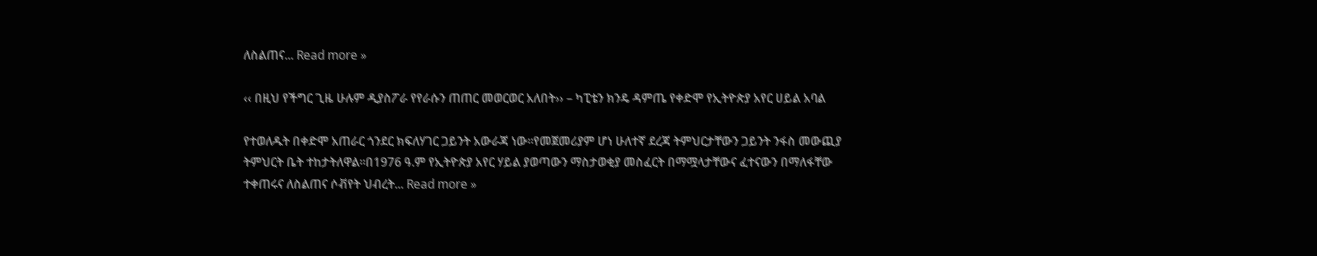ለስልጠና... Read more »

‹‹ በዚህ የችግር ጊዜ ሁሉም ዲያስፖራ የየራሱን ጠጠር መወርወር አለበት›› – ካፒቴን ክንዴ ዳምጤ የቀድሞ የኢትዮጵያ አየር ሀይል አባል

የተወለዱት በቀድሞ አጠራር ጎንደር ክፍለሃገር ጋይንት አውራጃ ነው።የመጀመሪያም ሆነ ሁለተኛ ደረጃ ትምህርታቸውን ጋይንት ንፋስ መውጪያ ትምህርት ቤት ተከታትለዋል።በ1976 ዓ.ም የኢትዮጵያ አየር ሃይል ያወጣውን ማስታወቂያ መስፈርት በማሟላታቸውና ፈተናውን በማለፋቸው ተቀጠሩና ለስልጠና ሶቭየት ህብረት... Read more »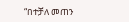“በተቻለ መጠን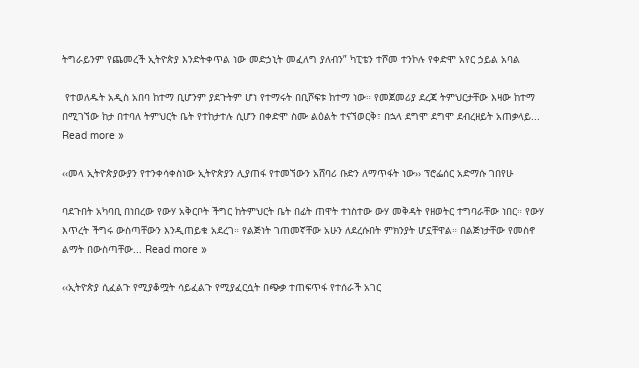ትግራይንም የጨመረች ኢትዮጵያ እንድትቀጥል ነው መድኃኒት መፈለግ ያለብን” ካፒቴን ተሾመ ተንኮሉ የቀድሞ አየር ኃይል አባል

 የተወለዱት አዲስ አበባ ከተማ ቢሆንም ያደጉትም ሆነ የተማሩት በቢሾፍቱ ከተማ ነው። የመጀመሪያ ደረጃ ትምህርታቸው እዛው ከተማ በሚገኘው ከታ በተባለ ትምህርት ቤት የተከታተሉ ሲሆን በቀድሞ ስሙ ልዕልት ተናኘወርቅ፣ በኋላ ደግሞ ደግሞ ደብረዘይት አጠቃላይ... Read more »

‹‹መላ ኢትዮጵያውያን የተንቀሳቀስነው ኢትዮጵያን ሊያጠፋ የተመኘውን አሸባሪ ቡድን ለማጥፋት ነው›› ፕሮፌሰር አድማሱ ገበየሁ

ባደጉበት አካባቢ በነበረው የውሃ አቅርቦት ችግር ከትምህርት ቤት በፊት ጠዋት ተነስተው ውሃ መቅዳት የዘወትር ተግባራቸው ነበር። የውሃ እጥረት ችግሩ ውስጣቸውን እንዲጠይቁ አደረገ። የልጅነት ገጠመኛቸው አሁን ለደረሱበት ምክንያት ሆኗቸዋል። በልጅነታቸው የመስኖ ልማት በውስጣቸው... Read more »

‹‹ኢትዮጵያ ሲፈልጉ የሚያቆሟት ሳይፈልጉ የሚያፈርሷት በጭቃ ተጠፍጥፋ የተሰራች አገር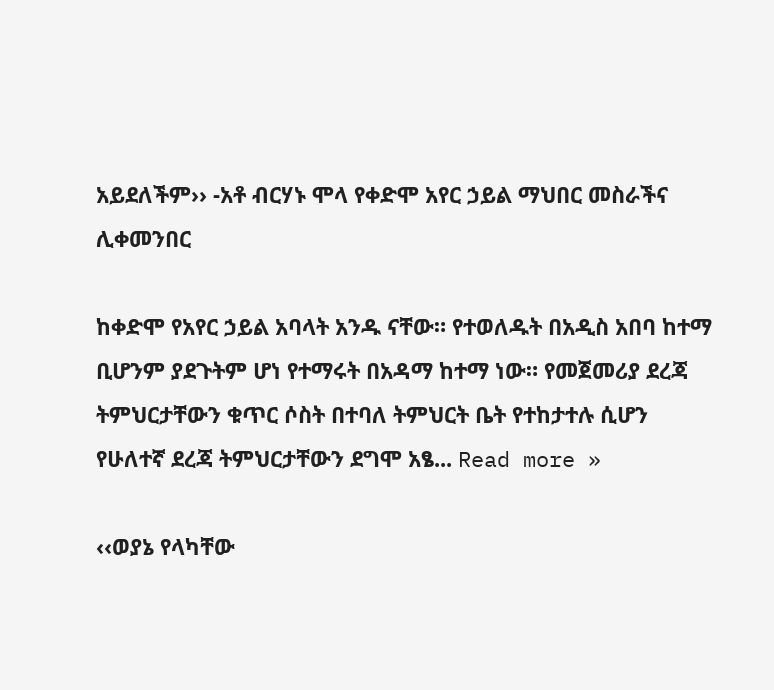አይደለችም›› -አቶ ብርሃኑ ሞላ የቀድሞ አየር ኃይል ማህበር መስራችና ሊቀመንበር

ከቀድሞ የአየር ኃይል አባላት አንዱ ናቸው። የተወለዱት በአዲስ አበባ ከተማ ቢሆንም ያደጉትም ሆነ የተማሩት በአዳማ ከተማ ነው። የመጀመሪያ ደረጃ ትምህርታቸውን ቁጥር ሶስት በተባለ ትምህርት ቤት የተከታተሉ ሲሆን የሁለተኛ ደረጃ ትምህርታቸውን ደግሞ አፄ... Read more »

‹‹ወያኔ የላካቸው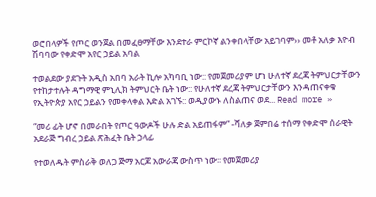ወሮበላዎች የጦር ወንጀል በመፈፀማቸው እንደተራ ምርኮኛ ልንቀበላቸው አይገባም›› መቶ አለቃ እዮብ ሽባባው የቀድሞ አየር ኃይል አባል

ተወልደው ያደጉት አዲስ አበባ አራት ኪሎ አካባቢ ነው:: የመጀመሪያም ሆነ ሁለተኛ ደረጃ ትምህርታቸውን የተከታተሉት ዳግማዊ ምኒሊክ ትምህርት ቤት ነው:: የሁለተኛ ደረጃ ትምህርታቸውን እንዳጠናቀቁ የኢትዮጵያ አየር ኃይልን የመቀላቀል እድል አገኙ:: ወዲያውኑ ለስልጠና ወደ... Read more »

“መሪ ፊት ሆኖ በመራበት የጦር ዓውዶች ሁሉ ድል አይጠፋም” -ሻለቃ ጀምበሬ ተሰማ የቀድሞ ሰራዊት አደራጅ ግብረ ኃይል ጽሕፈት ቤት ኃላፊ

የተወለዱት ምስራቅ ወለጋ ጅማ አርጆ አውራጃ ውስጥ ነው፡፡ የመጀመሪያ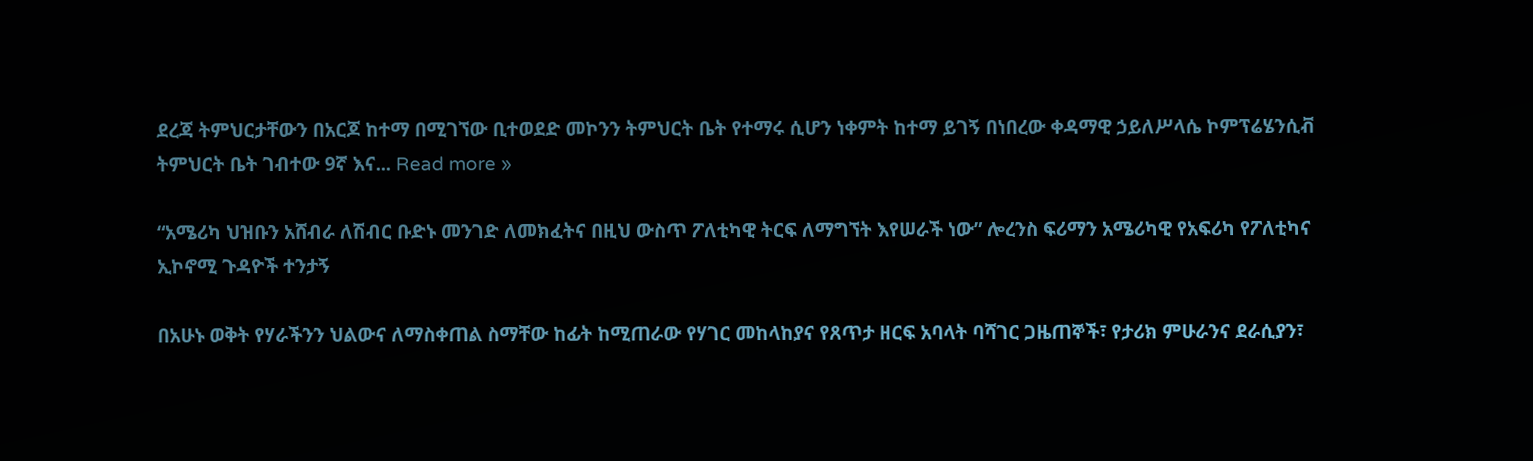ደረጃ ትምህርታቸውን በአርጆ ከተማ በሚገኘው ቢተወደድ መኮንን ትምህርት ቤት የተማሩ ሲሆን ነቀምት ከተማ ይገኝ በነበረው ቀዳማዊ ኃይለሥላሴ ኮምፕሬሄንሲቭ ትምህርት ቤት ገብተው 9ኛ እና... Read more »

“አሜሪካ ህዝቡን አሸብራ ለሽብር ቡድኑ መንገድ ለመክፈትና በዚህ ውስጥ ፖለቲካዊ ትርፍ ለማግኘት እየሠራች ነው” ሎረንስ ፍሪማን አሜሪካዊ የአፍሪካ የፖለቲካና ኢኮኖሚ ጉዳዮች ተንታኝ

በአሁኑ ወቅት የሃራችንን ህልውና ለማስቀጠል ስማቸው ከፊት ከሚጠራው የሃገር መከላከያና የጸጥታ ዘርፍ አባላት ባሻገር ጋዜጠኞች፣ የታሪክ ምሁራንና ደራሲያን፣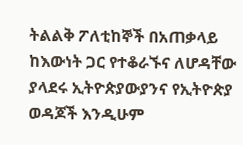ትልልቅ ፖለቲከኞች በአጠቃላይ ከእውነት ጋር የተቆራኙና ለሆዳቸው ያላደሩ ኢትዮጵያውያንና የኢትዮጵያ ወዳጆች እንዲሁም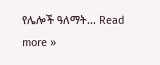የሌሎች ዓለማት... Read more »